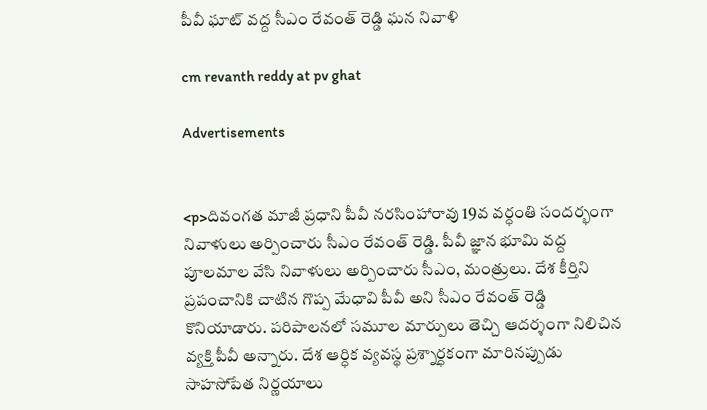పీవీ ఘాట్‌ వద్ద సీఎం రేవంత్ రెడ్డి ఘన నివాళి

cm revanth reddy at pv ghat

Advertisements


<p>దివంగత మాజీ ప్రధాని పీవీ నరసింహారావు 19వ వర్ధంతి సందర్భంగా నివాళులు అర్పించారు సీఎం రేవంత్ రెడ్డి. పీవీ జ్ఞాన భూమి వద్ద పూలమాల వేసి నివాళులు అర్పించారు సీఎం, మంత్రులు. దేశ కీర్తిని ప్రపంచానికి చాటిన గొప్ప మేధావి పీవీ అని సీఎం రేవంత్ రెడ్డి కొనియాడారు. పరిపాలనలో సమూల మార్పులు తెచ్చి ఆదర్శంగా నిలిచిన వ్యక్తి పీవీ అన్నారు. దేశ ఆర్ధిక వ్యవస్థ ప్రశ్నార్ధకంగా మారినప్పుడు సాహసోపేత నిర్ణయాలు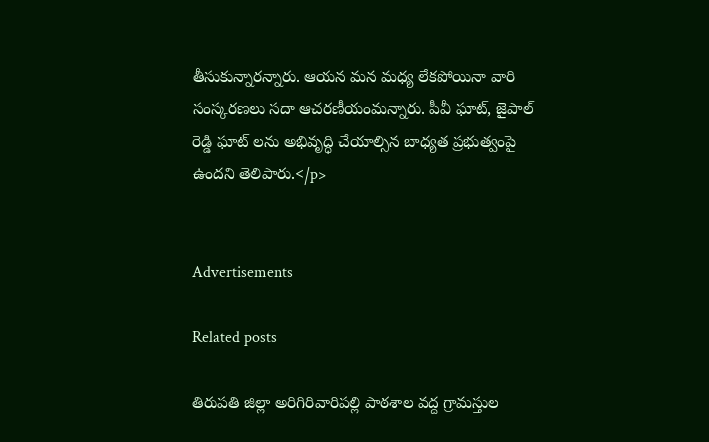తీసుకున్నారన్నారు. ఆయన మన మధ్య లేకపోయినా వారి సంస్కరణలు సదా ఆచరణీయంమన్నారు. పీవీ ఘాట్, జైపాల్ రెడ్డి ఘాట్ లను అభివృద్ధి చేయాల్సిన బాధ్యత ప్రభుత్వంపై ఉందని తెలిపారు.</p>


Advertisements

Related posts

తిరుపతి జిల్లా అరిగిరివారిపల్లి పాఠశాల వద్ద గ్రామస్తుల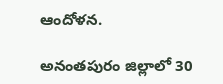ఆందోళన.

అనంతపురం జిల్లాలో 30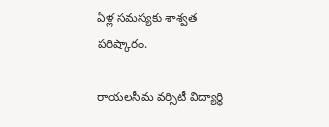ఏళ్ల సమస్యకు శాశ్వత పరిష్కారం.

రాయలసీమ వర్సిటీ విద్యార్థి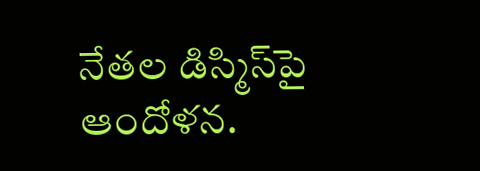నేతల డిస్మిస్‌పై ఆందోళన.